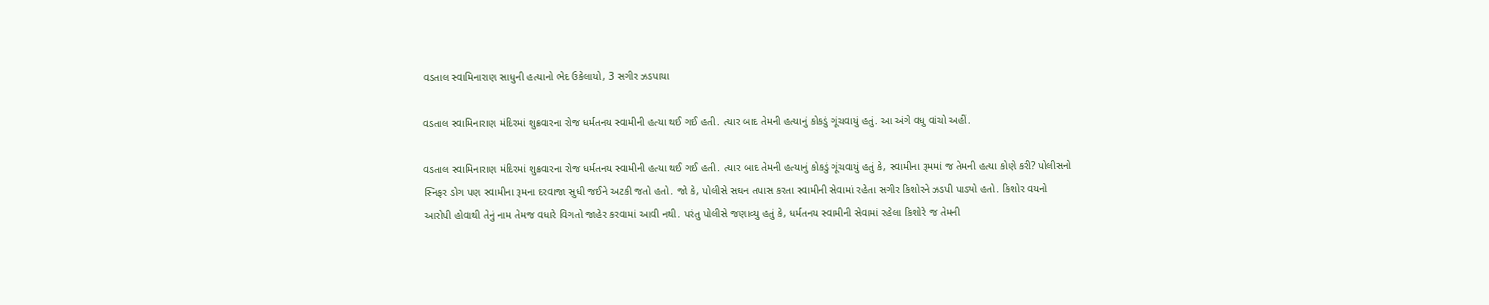વડતાલ સ્વામિનારાણ સાધુની હત્યાનો ભેદ ઉકેલાયો, 3 સગીર ઝડપાયા

વડતાલ સ્વામિનારાણ મંદિરમાં શુક્રવારના રોજ ધર્મતનય સ્વામીની હત્યા થઈ ગઈ હતી. ત્યાર બાદ તેમની હત્યાનું કોકડું ગૂંચવાયું હતું. આ અંગે વધુ વાંચો અહીં.

વડતાલ સ્વામિનારાણ મંદિરમાં શુક્રવારના રોજ ધર્મતનય સ્વામીની હત્યા થઈ ગઈ હતી. ત્યાર બાદ તેમની હત્યાનું કોકડું ગૂંચવાયું હતું કે, સ્વામીના રૂમમાં જ તેમની હત્યા કોણે કરી? પોલીસનો સ્નિફર ડોગ પણ સ્વામીના રૂમના દરવાજા સુધી જઈને અટકી જતો હતો. જો કે, પોલીસે સઘન તપાસ કરતા સ્વામીની સેવામાં રહેતા સગીર કિશોરને ઝડપી પાડ્યો હતો. કિશોર વયનો આરોપી હોવાથી તેનું નામ તેમજ વધારે વિગતો જાહેર કરવામાં આવી નથી. પરંતુ પોલીસે જણાવ્યુ હતું કે, ધર્મતનય સ્વામીની સેવામાં રહેલા કિશોરે જ તેમની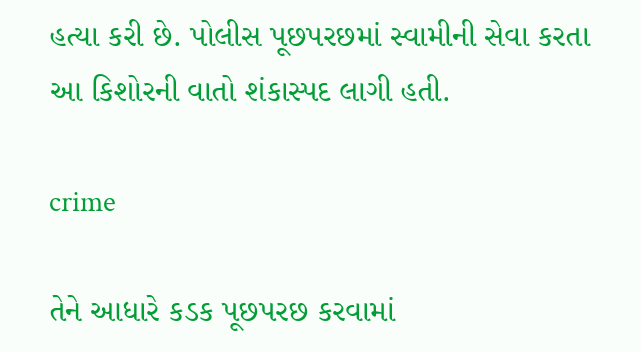હત્યા કરી છે. પોલીસ પૂછપરછમાં સ્વામીની સેવા કરતા આ કિશોરની વાતો શંકાસ્પદ લાગી હતી.

crime

તેને આધારે કડક પૂછપરછ કરવામાં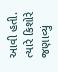આવી હતી. ત્યારે કિશોરે જણાવ્યું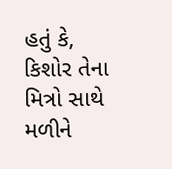હતું કે, કિશોર તેના મિત્રો સાથે મળીને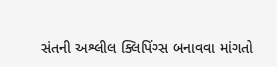સંતની અશ્લીલ ક્લિપિંગ્સ બનાવવા માંગતો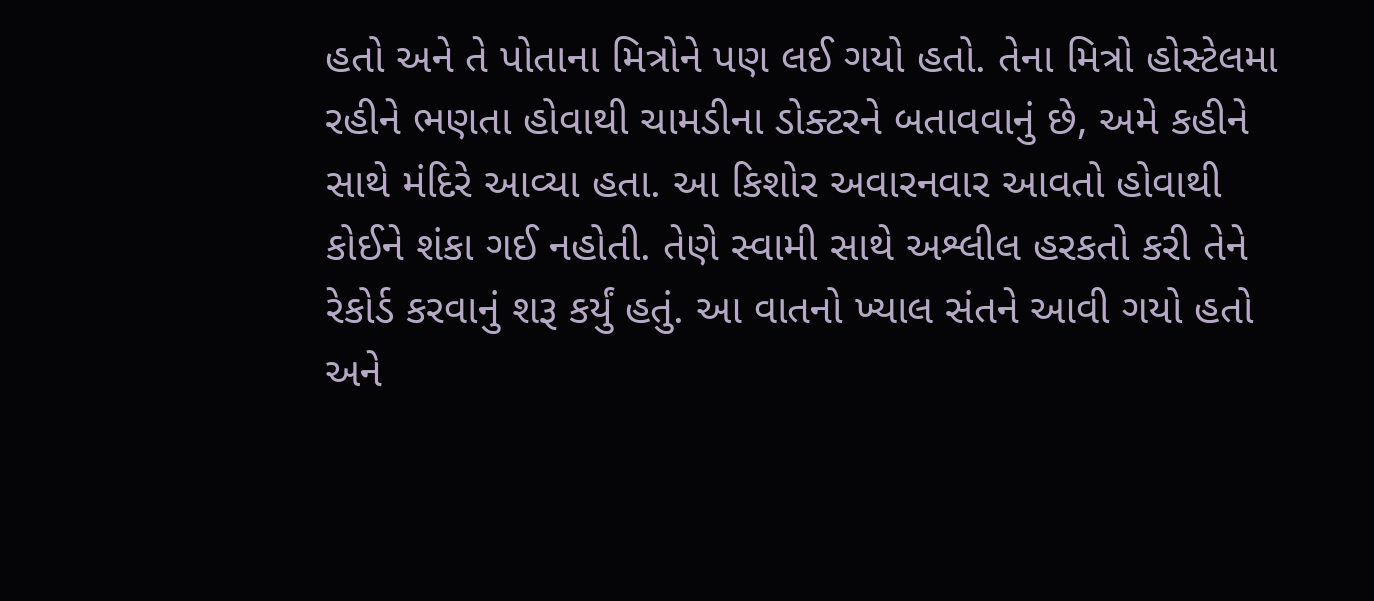હતો અને તે પોતાના મિત્રોને પણ લઈ ગયો હતો. તેના મિત્રો હોસ્ટેલમા રહીને ભણતા હોવાથી ચામડીના ડોક્ટરને બતાવવાનું છે, અમે કહીને સાથે મંદિરે આવ્યા હતા. આ કિશોર અવારનવાર આવતો હોવાથી કોઈને શંકા ગઈ નહોતી. તેણે સ્વામી સાથે અશ્લીલ હરકતો કરી તેને રેકોર્ડ કરવાનું શરૂ કર્યું હતું. આ વાતનો ખ્યાલ સંતને આવી ગયો હતો અને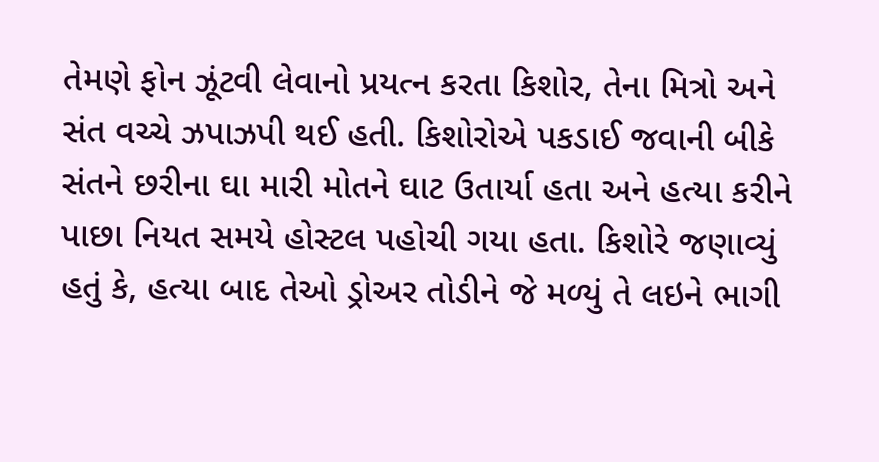તેમણે ફોન ઝૂંટવી લેવાનો પ્રયત્ન કરતા કિશોર, તેના મિત્રો અને સંત વચ્ચે ઝપાઝપી થઈ હતી. કિશોરોએ પકડાઈ જવાની બીકે સંતને છરીના ઘા મારી મોતને ઘાટ ઉતાર્યા હતા અને હત્યા કરીને પાછા નિયત સમયે હોસ્ટલ પહોચી ગયા હતા. કિશોરે જણાવ્યું હતું કે, હત્યા બાદ તેઓ ડ્રોઅર તોડીને જે મળ્યું તે લઇને ભાગી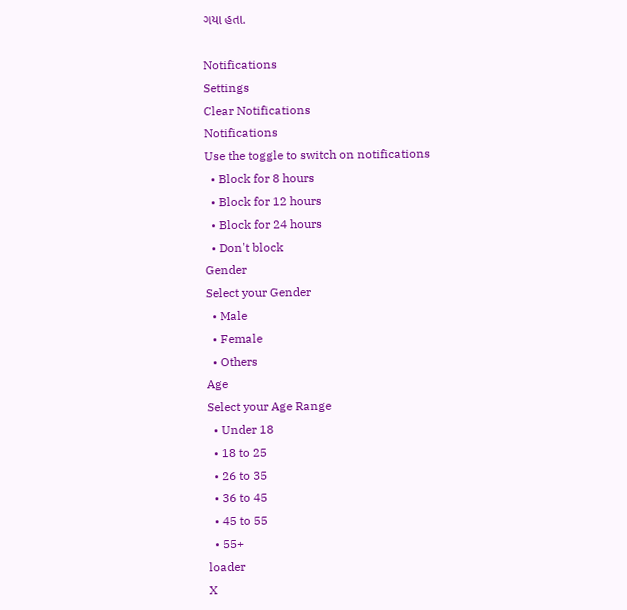ગયા હતા.

Notifications
Settings
Clear Notifications
Notifications
Use the toggle to switch on notifications
  • Block for 8 hours
  • Block for 12 hours
  • Block for 24 hours
  • Don't block
Gender
Select your Gender
  • Male
  • Female
  • Others
Age
Select your Age Range
  • Under 18
  • 18 to 25
  • 26 to 35
  • 36 to 45
  • 45 to 55
  • 55+
loader
X